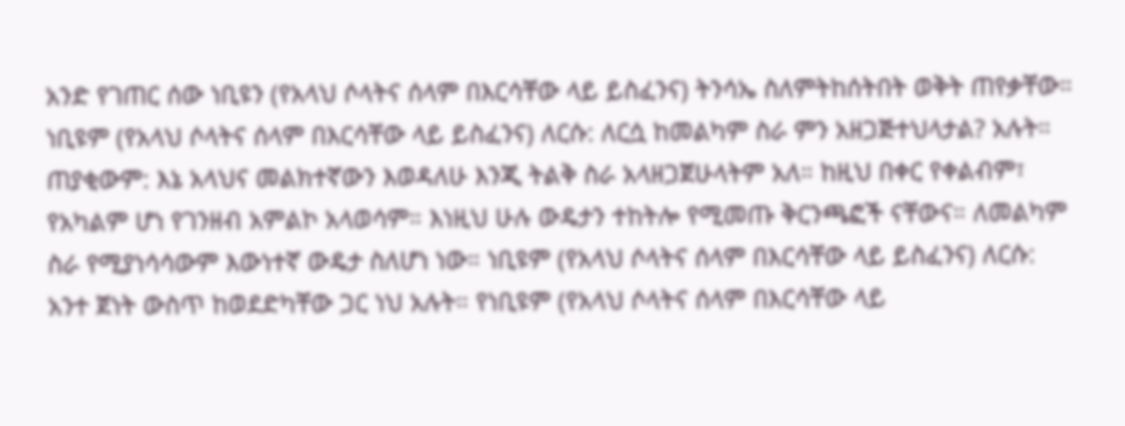አንድ የገጠር ሰው ነቢዩን (የአላህ ሶላትና ሰላም በእርሳቸው ላይ ይስፈንና) ትንሳኤ ስለምትከሰትበት ወቅት ጠየቃቸው። ነቢዩም (የአላህ ሶላትና ሰላም በእርሳቸው ላይ ይስፈንና) ለርሱ: ለርሷ ከመልካም ስራ ምን አዘጋጅተህላታል? አሉት። ጠያቂውም: እኔ አላህና መልክተኛውን እወዳለሁ እንጂ ትልቅ ስራ አላዘጋጀሁላትም አለ። ከዚህ በቀር የቀልብም፣ የአካልም ሆነ የገንዘብ አምልኮ አላወሳም። እነዚህ ሁሉ ውዴታን ተከትሎ የሚመጡ ቅርንጫፎች ናቸውና። ለመልካም ስራ የሚያነሳሳውም እውነተኛ ውዴታ ስለሆነ ነው። ነቢዩም (የአላህ ሶላትና ሰላም በእርሳቸው ላይ ይስፈንና) ለርሱ: አንተ ጀነት ውስጥ ከወደድካቸው ጋር ነህ አሉት። የነቢዩም (የአላህ ሶላትና ሰላም በእርሳቸው ላይ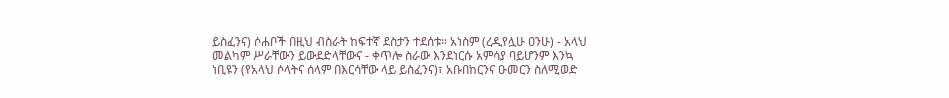ይስፈንና) ሶሐቦች በዚህ ብስራት ከፍተኛ ደስታን ተደሰቱ። አነስም (ረዲየሏሁ ዐንሁ) - አላህ መልካም ሥራቸውን ይውደድላቸውና - ቀጥሎ ስራው እንደነርሱ አምሳያ ባይሆንም እንኳ ነቢዩን (የአላህ ሶላትና ሰላም በእርሳቸው ላይ ይስፈንና)፣ አቡበከርንና ዑመርን ስለሚወድ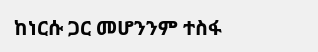ከነርሱ ጋር መሆንንም ተስፋ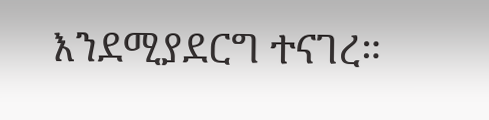እንደሚያደርግ ተናገረ።